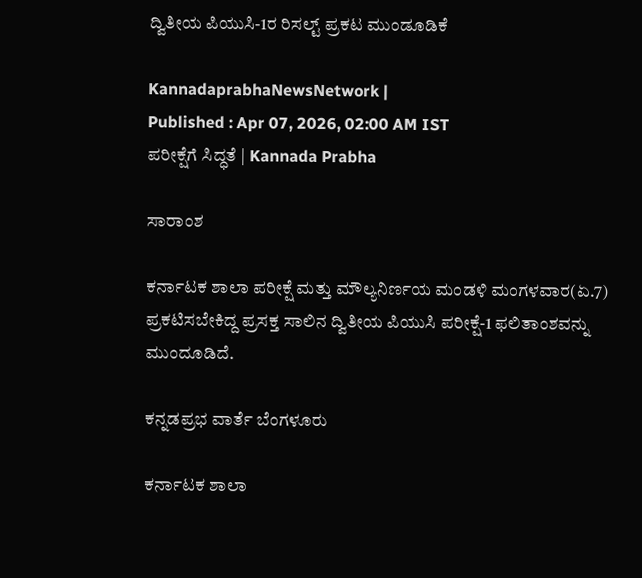ದ್ವಿತೀಯ ಪಿಯುಸಿ-1ರ ರಿಸಲ್ಟ್‌ ಪ್ರಕಟ ಮುಂಡೂಡಿಕೆ

KannadaprabhaNewsNetwork |
Published : Apr 07, 2026, 02:00 AM IST
ಪರೀಕ್ಷೆಗೆ ಸಿದ್ಧತೆ | Kannada Prabha

ಸಾರಾಂಶ

ಕರ್ನಾಟಕ ಶಾಲಾ ಪರೀಕ್ಷೆ ಮತ್ತು ಮೌಲ್ಯನಿರ್ಣಯ ಮಂಡಳಿ ಮಂಗಳವಾರ(ಏ.7) ಪ್ರಕಟಿಸಬೇಕಿದ್ದ ಪ್ರಸಕ್ತ ಸಾಲಿನ ದ್ವಿತೀಯ ಪಿಯುಸಿ ಪರೀಕ್ಷೆ-1 ಫಲಿತಾಂಶವನ್ನು ಮುಂದೂಡಿದೆ.

ಕನ್ನಡಪ್ರಭ ವಾರ್ತೆ ಬೆಂಗಳೂರು

ಕರ್ನಾಟಕ ಶಾಲಾ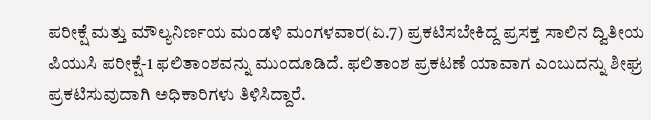ಪರೀಕ್ಷೆ ಮತ್ತು ಮೌಲ್ಯನಿರ್ಣಯ ಮಂಡಳಿ ಮಂಗಳವಾರ(ಏ.7) ಪ್ರಕಟಿಸಬೇಕಿದ್ದ ಪ್ರಸಕ್ತ ಸಾಲಿನ ದ್ವಿತೀಯ ಪಿಯುಸಿ ಪರೀಕ್ಷೆ-1 ಫಲಿತಾಂಶವನ್ನು ಮುಂದೂಡಿದೆ. ಫಲಿತಾಂಶ ಪ್ರಕಟಣೆ ಯಾವಾಗ ಎಂಬುದನ್ನು ಶೀಘ್ರ ಪ್ರಕಟಿಸುವುದಾಗಿ ಅಧಿಕಾರಿಗಳು ತಿಳಿಸಿದ್ದಾರೆ.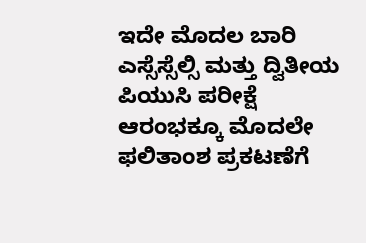ಇದೇ ಮೊದಲ ಬಾರಿ ಎಸ್ಸೆಸ್ಸೆಲ್ಸಿ ಮತ್ತು ದ್ವಿತೀಯ ಪಿಯುಸಿ ಪರೀಕ್ಷೆ ಆರಂಭಕ್ಕೂ ಮೊದಲೇ ಫಲಿತಾಂಶ ಪ್ರಕಟಣೆಗೆ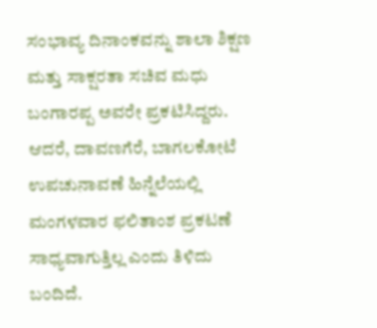ಸಂಭಾವ್ಯ ದಿನಾಂಕವನ್ನು ಶಾಲಾ ಶಿಕ್ಷಣ ಮತ್ತು ಸಾಕ್ಷರತಾ ಸಚಿವ ಮಧು ಬಂಗಾರಪ್ಪ ಅವರೇ ಪ್ರಕಟಿಸಿದ್ದರು. ಆದರೆ, ದಾವಣಗೆರೆ, ಬಾಗಲಕೋಟೆ ಉಪಚುನಾವಣೆ ಹಿನ್ನೆಲೆಯಲ್ಲಿ ಮಂಗಳವಾರ ಫಲಿತಾಂಶ ಪ್ರಕಟಣೆ ಸಾಧ್ಯವಾಗುತ್ತಿಲ್ಲ ಎಂದು ತಿಳಿದು ಬಂದಿದೆ.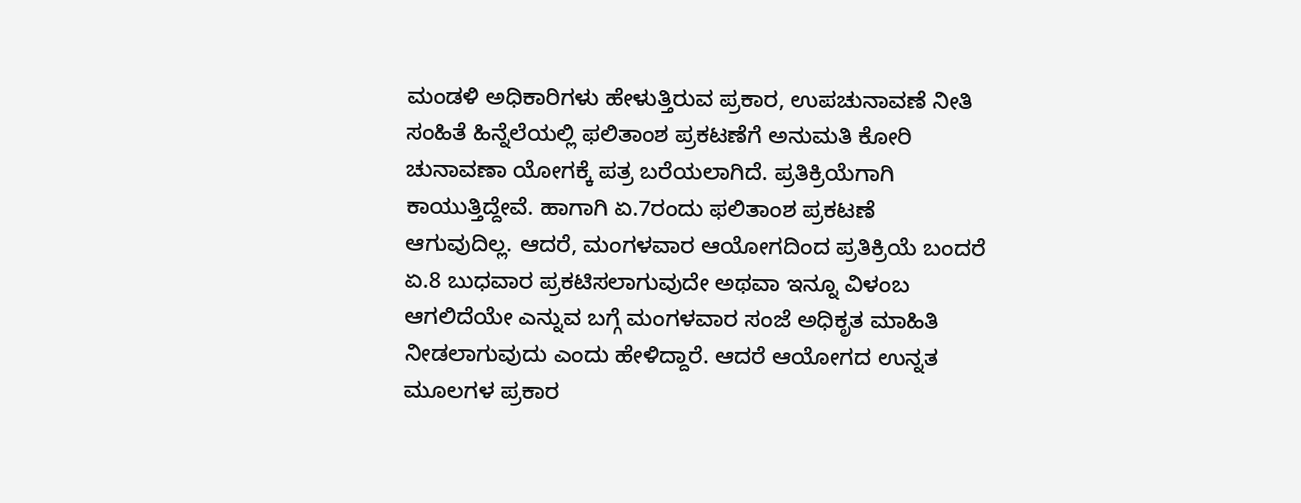ಮಂಡಳಿ ಅಧಿಕಾರಿಗಳು ಹೇಳುತ್ತಿರುವ ಪ್ರಕಾರ, ಉಪಚುನಾವಣೆ ನೀತಿ ಸಂಹಿತೆ ಹಿನ್ನೆಲೆಯಲ್ಲಿ ಫಲಿತಾಂಶ ಪ್ರಕಟಣೆಗೆ ಅನುಮತಿ ಕೋರಿ ಚುನಾವಣಾ ಯೋಗಕ್ಕೆ ಪತ್ರ ಬರೆಯಲಾಗಿದೆ. ಪ್ರತಿಕ್ರಿಯೆಗಾಗಿ ಕಾಯುತ್ತಿದ್ದೇವೆ. ಹಾಗಾಗಿ ಏ.7ರಂದು ಫಲಿತಾಂಶ ಪ್ರಕಟಣೆ ಆಗುವುದಿಲ್ಲ. ಆದರೆ, ಮಂಗಳವಾರ ಆಯೋಗದಿಂದ ಪ್ರತಿಕ್ರಿಯೆ ಬಂದರೆ ಏ.8 ಬುಧವಾರ ಪ್ರಕಟಿಸಲಾಗುವುದೇ ಅಥವಾ ಇನ್ನೂ ವಿಳಂಬ ಆಗಲಿದೆಯೇ ಎನ್ನುವ ಬಗ್ಗೆ ಮಂಗಳವಾರ ಸಂಜೆ ಅಧಿಕೃತ ಮಾಹಿತಿ ನೀಡಲಾಗುವುದು ಎಂದು ಹೇಳಿದ್ದಾರೆ. ಆದರೆ ಆಯೋಗದ ಉನ್ನತ ಮೂಲಗಳ ಪ್ರಕಾರ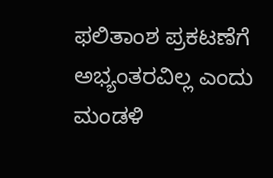ಫಲಿತಾಂಶ ಪ್ರಕಟಣೆಗೆ ಅಭ್ಯಂತರವಿಲ್ಲ ಎಂದು ಮಂಡಳಿ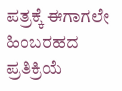ಪತ್ರಕ್ಕೆ ಈಗಾಗಲೇ ಹಿಂಬರಹದ ಪ್ರತಿಕ್ರಿಯೆ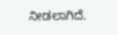ನೀಡಲಾಗಿದೆ.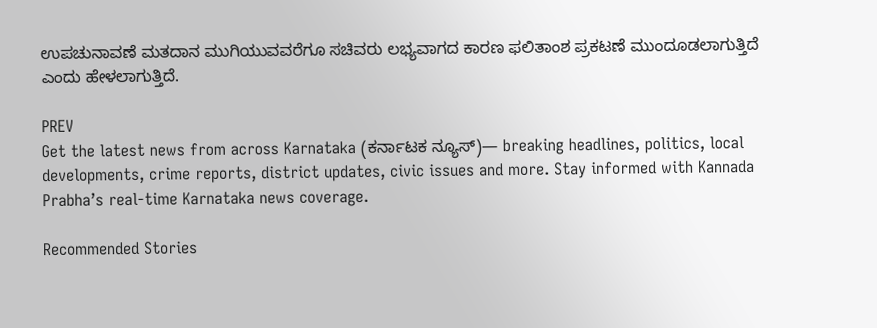ಉಪಚುನಾವಣೆ ಮತದಾನ ಮುಗಿಯುವವರೆಗೂ ಸಚಿವರು ಲಭ್ಯವಾಗದ ಕಾರಣ ಫಲಿತಾಂಶ ಪ್ರಕಟಣೆ ಮುಂದೂಡಲಾಗುತ್ತಿದೆ ಎಂದು ಹೇಳಲಾಗುತ್ತಿದೆ.

PREV
Get the latest news from across Karnataka (ಕರ್ನಾಟಕ ನ್ಯೂಸ್)— breaking headlines, politics, local developments, crime reports, district updates, civic issues and more. Stay informed with Kannada Prabha’s real‑time Karnataka news coverage.

Recommended Stories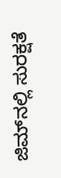ಜಿಮ್‌ನಲ್ಲಿ ಸುರಕ್ಷತೆ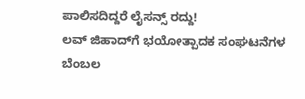ಪಾಲಿಸದಿದ್ದರೆ ಲೈಸನ್ಸ್‌ ರದ್ದು!
ಲವ್‌ ಜಿಹಾದ್‌ಗೆ ಭಯೋತ್ಪಾದಕ ಸಂಘಟನೆಗಳ ಬೆಂಬಲ